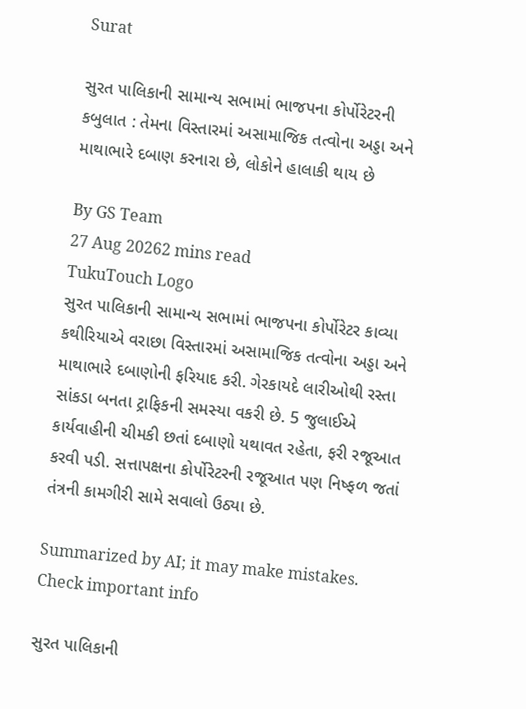Surat

સુરત પાલિકાની સામાન્ય સભામાં ભાજપના કોર્પોરેટરની કબુલાત : તેમના વિસ્તારમાં અસામાજિક તત્વોના અડ્ડા અને માથાભારે દબાણ કરનારા છે, લોકોને હાલાકી થાય છે

By GS Team
27 Aug 20262 mins read
TukuTouch Logo
સુરત પાલિકાની સામાન્ય સભામાં ભાજપના કોર્પોરેટર કાવ્યા કથીરિયાએ વરાછા વિસ્તારમાં અસામાજિક તત્વોના અડ્ડા અને માથાભારે દબાણોની ફરિયાદ કરી. ગેરકાયદે લારીઓથી રસ્તા સાંકડા બનતા ટ્રાફિકની સમસ્યા વકરી છે. 5 જુલાઈએ કાર્યવાહીની ચીમકી છતાં દબાણો યથાવત રહેતા, ફરી રજૂઆત કરવી પડી. સત્તાપક્ષના કોર્પોરેટરની રજૂઆત પણ નિષ્ફળ જતાં તંત્રની કામગીરી સામે સવાલો ઉઠ્યા છે.

Summarized by AI; it may make mistakes. Check important info

સુરત પાલિકાની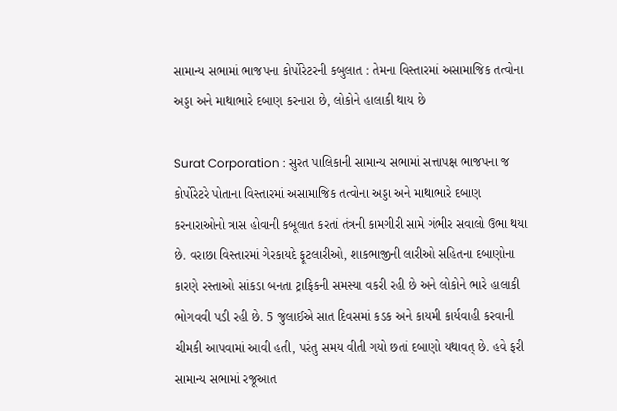સામાન્ય સભામાં ભાજપના કોર્પોરેટરની કબુલાત : તેમના વિસ્તારમાં અસામાજિક તત્વોના અડ્ડા અને માથાભારે દબાણ કરનારા છે, લોકોને હાલાકી થાય છે

Surat Corporation : સુરત પાલિકાની સામાન્ય સભામાં સત્તાપક્ષ ભાજપના જ કોર્પોરેટરે પોતાના વિસ્તારમાં અસામાજિક તત્વોના અડ્ડા અને માથાભારે દબાણ કરનારાઓનો ત્રાસ હોવાની કબૂલાત કરતાં તંત્રની કામગીરી સામે ગંભીર સવાલો ઉભા થયા છે. વરાછા વિસ્તારમાં ગેરકાયદે ફૂટલારીઓ, શાકભાજીની લારીઓ સહિતના દબાણોના કારણે રસ્તાઓ સાંકડા બનતા ટ્રાફિકની સમસ્યા વકરી રહી છે અને લોકોને ભારે હાલાકી ભોગવવી પડી રહી છે. 5 જુલાઈએ સાત દિવસમાં કડક અને કાયમી કાર્યવાહી કરવાની ચીમકી આપવામાં આવી હતી, પરંતુ સમય વીતી ગયો છતાં દબાણો યથાવત્ છે. હવે ફરી સામાન્ય સભામાં રજૂઆત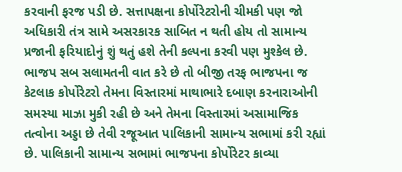કરવાની ફરજ પડી છે. સત્તાપક્ષના કોર્પોરેટરોની ચીમકી પણ જો અધિકારી તંત્ર સામે અસરકારક સાબિત ન થતી હોય તો સામાન્ય પ્રજાની ફરિયાદોનું શું થતું હશે તેની કલ્પના કરવી પણ મુશ્કેલ છે.
ભાજપ સબ સલામતની વાત કરે છે તો બીજી તરફ ભાજપના જ કેટલાક કોર્પોરેટરો તેમના વિસ્તારમાં માથાભારે દબાણ કરનારાઓની સમસ્યા માઝા મુકી રહી છે અને તેમના વિસ્તારમાં અસામાજિક તત્વોના અડ્ડા છે તેવી રજૂઆત પાલિકાની સામાન્ય સભામાં કરી રહ્યાં છે. પાલિકાની સામાન્ય સભામાં ભાજપના કોર્પોરેટર કાવ્યા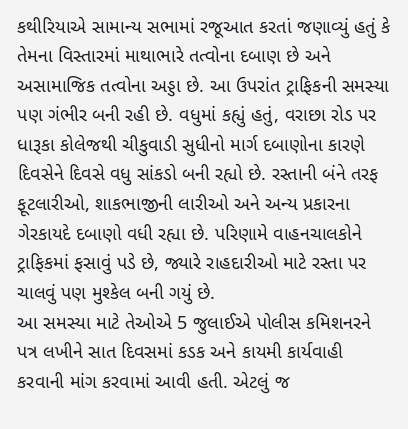કથીરિયાએ સામાન્ય સભામાં રજૂઆત કરતાં જણાવ્યું હતું કે તેમના વિસ્તારમાં માથાભારે તત્વોના દબાણ છે અને અસામાજિક તત્વોના અડ્ડા છે. આ ઉપરાંત ટ્રાફિકની સમસ્યા પણ ગંભીર બની રહી છે. વધુમાં કહ્યું હતું, વરાછા રોડ પર ધારૂકા કોલેજથી ચીકુવાડી સુધીનો માર્ગ દબાણોના કારણે દિવસેને દિવસે વધુ સાંકડો બની રહ્યો છે. રસ્તાની બંને તરફ ફૂટલારીઓ, શાકભાજીની લારીઓ અને અન્ય પ્રકારના ગેરકાયદે દબાણો વધી રહ્યા છે. પરિણામે વાહનચાલકોને ટ્રાફિકમાં ફસાવું પડે છે, જ્યારે રાહદારીઓ માટે રસ્તા પર ચાલવું પણ મુશ્કેલ બની ગયું છે.
આ સમસ્યા માટે તેઓએ 5 જુલાઈએ પોલીસ કમિશનરને પત્ર લખીને સાત દિવસમાં કડક અને કાયમી કાર્યવાહી કરવાની માંગ કરવામાં આવી હતી. એટલું જ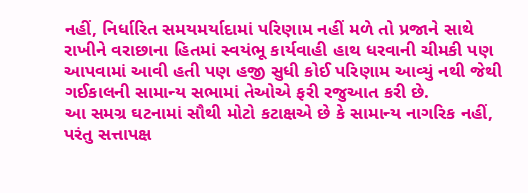નહીં, નિર્ધારિત સમયમર્યાદામાં પરિણામ નહીં મળે તો પ્રજાને સાથે રાખીને વરાછાના હિતમાં સ્વયંભૂ કાર્યવાહી હાથ ધરવાની ચીમકી પણ આપવામાં આવી હતી પણ હજી સુધી કોઈ પરિણામ આવ્યું નથી જેથી ગઈકાલની સામાન્ય સભામાં તેઓએ ફરી રજુઆત કરી છે.
આ સમગ્ર ઘટનામાં સૌથી મોટો કટાક્ષએ છે કે સામાન્ય નાગરિક નહીં, પરંતુ સત્તાપક્ષ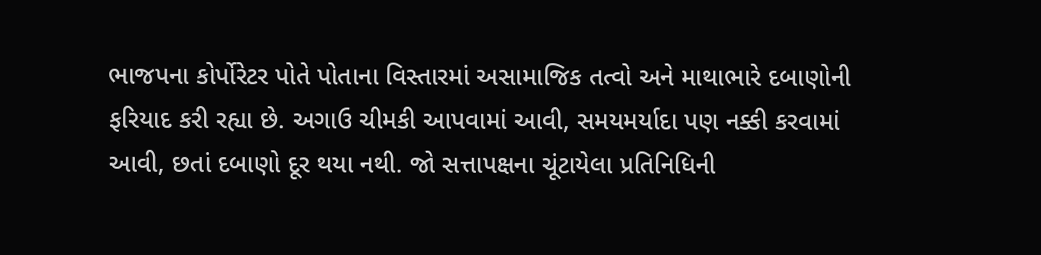ભાજપના કોર્પોરેટર પોતે પોતાના વિસ્તારમાં અસામાજિક તત્વો અને માથાભારે દબાણોની ફરિયાદ કરી રહ્યા છે. અગાઉ ચીમકી આપવામાં આવી, સમયમર્યાદા પણ નક્કી કરવામાં આવી, છતાં દબાણો દૂર થયા નથી. જો સત્તાપક્ષના ચૂંટાયેલા પ્રતિનિધિની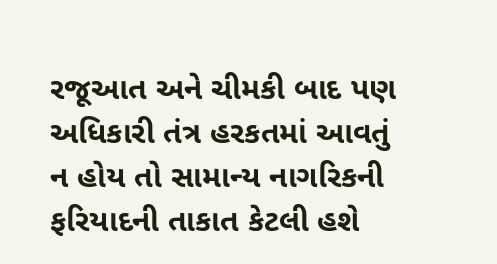રજૂઆત અને ચીમકી બાદ પણ અધિકારી તંત્ર હરકતમાં આવતું ન હોય તો સામાન્ય નાગરિકની ફરિયાદની તાકાત કેટલી હશે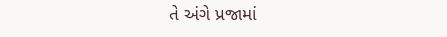તે અંગે પ્રજામાં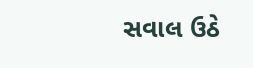સવાલ ઉઠે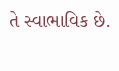તે સ્વાભાવિક છે.